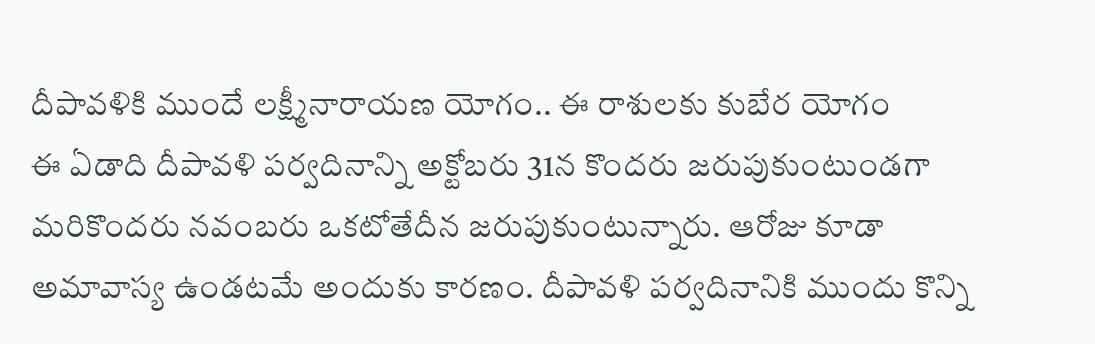దీపావళికి ముందే లక్ష్మీనారాయణ యోగం.. ఈ రాశులకు కుబేర యోగం
ఈ ఏడాది దీపావళి పర్వదినాన్ని అక్టోబరు 31న కొందరు జరుపుకుంటుండగా మరికొందరు నవంబరు ఒకటోతేదీన జరుపుకుంటున్నారు. ఆరోజు కూడా అమావాస్య ఉండటమే అందుకు కారణం. దీపావళి పర్వదినానికి ముందు కొన్ని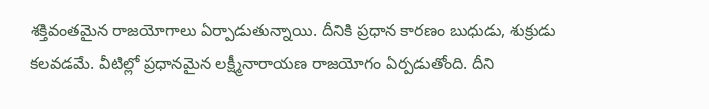శక్తివంతమైన రాజయోగాలు ఏర్పాడుతున్నాయి. దీనికి ప్రధాన కారణం బుధుడు, శుక్రుడు కలవడమే. వీటిల్లో ప్రధానమైన లక్ష్మీనారాయణ రాజయోగం ఏర్పడుతోంది. దీని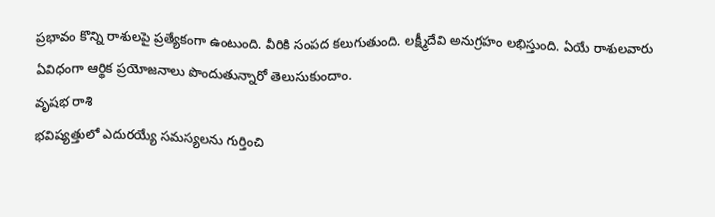ప్రభావం కొన్ని రాశులపై ప్రత్యేకంగా ఉంటుంది. వీరికి సంపద కలుగుతుంది. లక్ష్మీదేవి అనుగ్రహం లభిస్తుంది. ఏయే రాశులవారు ఏవిధంగా ఆర్థిక ప్రయోజనాలు పొందుతున్నారో తెలుసుకుందాం.
వృషభ రాశి
భవిష్యత్తులో ఎదురయ్యే సమస్యలను గుర్తించి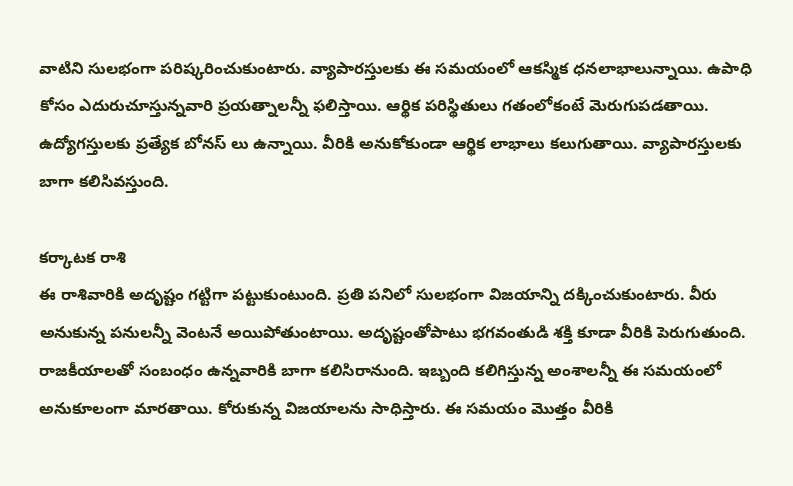వాటిని సులభంగా పరిష్కరించుకుంటారు. వ్యాపారస్తులకు ఈ సమయంలో ఆకస్మిక ధనలాభాలున్నాయి. ఉపాధి కోసం ఎదురుచూస్తున్నవారి ప్రయత్నాలన్నీ ఫలిస్తాయి. ఆర్థిక పరిస్థితులు గతంలోకంటే మెరుగుపడతాయి. ఉద్యోగస్తులకు ప్రత్యేక బోనస్ లు ఉన్నాయి. వీరికి అనుకోకుండా ఆర్థిక లాభాలు కలుగుతాయి. వ్యాపారస్తులకు బాగా కలిసివస్తుంది.

కర్కాటక రాశి
ఈ రాశివారికి అదృష్టం గట్టిగా పట్టుకుంటుంది. ప్రతి పనిలో సులభంగా విజయాన్ని దక్కించుకుంటారు. వీరు అనుకున్న పనులన్నీ వెంటనే అయిపోతుంటాయి. అదృష్టంతోపాటు భగవంతుడి శక్తి కూడా వీరికి పెరుగుతుంది. రాజకీయాలతో సంబంధం ఉన్నవారికి బాగా కలిసిరానుంది. ఇబ్బంది కలిగిస్తున్న అంశాలన్నీ ఈ సమయంలో అనుకూలంగా మారతాయి. కోరుకున్న విజయాలను సాధిస్తారు. ఈ సమయం మొత్తం వీరికి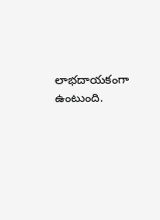లాభదాయకంగా ఉంటుంది.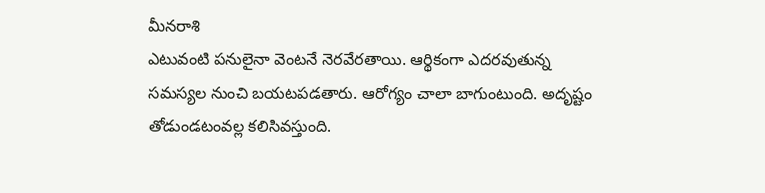మీనరాశి
ఎటువంటి పనులైనా వెంటనే నెరవేరతాయి. ఆర్థికంగా ఎదరవుతున్న సమస్యల నుంచి బయటపడతారు. ఆరోగ్యం చాలా బాగుంటుంది. అదృష్టం తోడుండటంవల్ల కలిసివస్తుంది.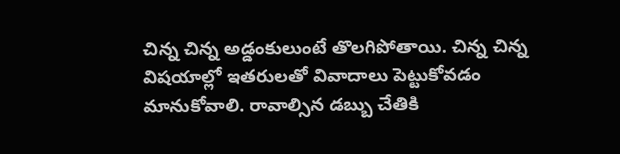చిన్న చిన్న అడ్డంకులుంటే తొలగిపోతాయి. చిన్న చిన్న విషయాల్లో ఇతరులతో వివాదాలు పెట్టుకోవడం మానుకోవాలి. రావాల్సిన డబ్బు చేతికి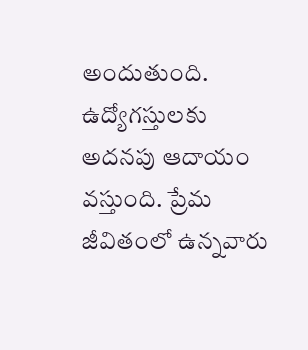అందుతుంది. ఉద్యోగస్తులకు అదనపు ఆదాయం వస్తుంది. ప్రేమ జీవితంలో ఉన్నవారు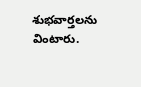శుభవార్తలను వింటారు.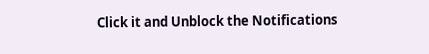Click it and Unblock the Notifications